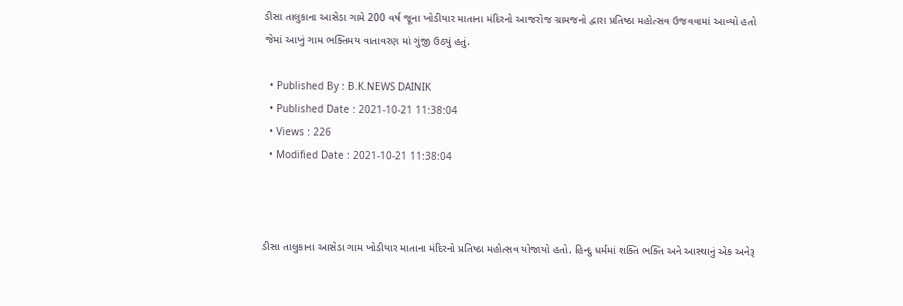ડીસા તાલુકાના આસેડા ગામે 200 વર્ષ જૂના ખોડીયાર માતાના મંદિરનો આજરોજ ગ્રામજનો દ્વારા પ્રતિષ્ઠા મહોત્સવ ઉજવવામાં આવ્યો હતો જેમાં આખું ગામ ભક્તિમય વાતાવરણ માં ગુંજી ઉઠ્યું હતું.

  • Published By : B.K.NEWS DAINIK
  • Published Date : 2021-10-21 11:38:04
  • Views : 226
  • Modified Date : 2021-10-21 11:38:04



ડીસા તાલુકાના આસેડા ગામ ખોડીયાર માતાના મંદિરનો પ્રતિષ્ઠા મહોત્સવ યોજાયો હતો. હિન્દુ ધર્મમાં શક્તિ ભક્તિ અને આસ્થાનું એક અનેરૂ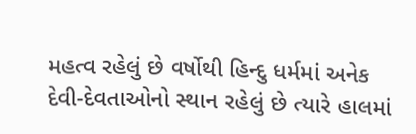મહત્વ રહેલું છે વર્ષોથી હિન્દુ ધર્મમાં અનેક દેવી-દેવતાઓનો સ્થાન રહેલું છે ત્યારે હાલમાં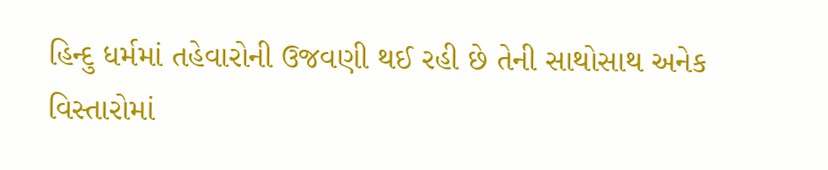હિન્દુ ધર્મમાં તહેવારોની ઉજવણી થઈ રહી છે તેની સાથોસાથ અનેક વિસ્તારોમાં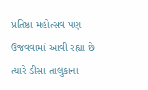પ્રતિષ્ઠા મહોત્સવ પણ ઉજવવામાં આવી રહ્યા છે ત્યારે ડીસા તાલુકાના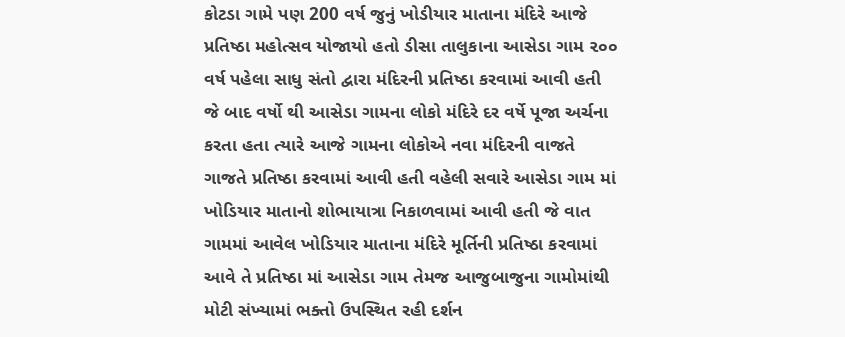કોટડા ગામે પણ 200 વર્ષ જુનું ખોડીયાર માતાના મંદિરે આજે પ્રતિષ્ઠા મહોત્સવ યોજાયો હતો ડીસા તાલુકાના આસેડા ગામ ૨૦૦ વર્ષ પહેલા સાધુ સંતો દ્વારા મંદિરની પ્રતિષ્ઠા કરવામાં આવી હતી જે બાદ વર્ષો થી આસેડા ગામના લોકો મંદિરે દર વર્ષે પૂજા અર્ચના કરતા હતા ત્યારે આજે ગામના લોકોએ નવા મંદિરની વાજતે ગાજતે પ્રતિષ્ઠા કરવામાં આવી હતી વહેલી સવારે આસેડા ગામ માં ખોડિયાર માતાનો શોભાયાત્રા નિકાળવામાં આવી હતી જે વાત ગામમાં આવેલ ખોડિયાર માતાના મંદિરે મૂર્તિની પ્રતિષ્ઠા કરવામાં આવે તે પ્રતિષ્ઠા માં આસેડા ગામ તેમજ આજુબાજુના ગામોમાંથી મોટી સંખ્યામાં ભક્તો ઉપસ્થિત રહી દર્શન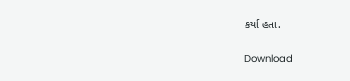કર્યા હતા.

Download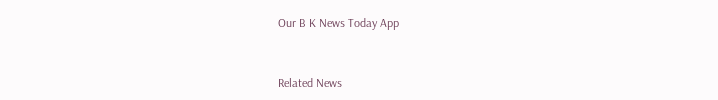Our B K News Today App



Related News